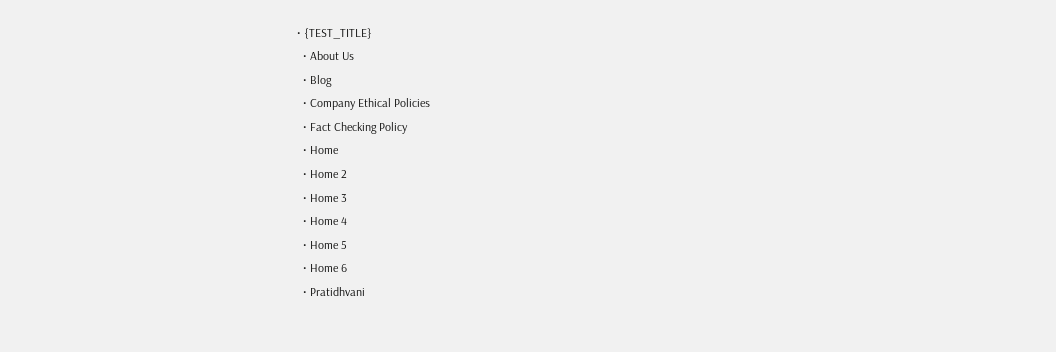• {TEST_TITLE}
  • About Us
  • Blog
  • Company Ethical Policies
  • Fact Checking Policy
  • Home
  • Home 2
  • Home 3
  • Home 4
  • Home 5
  • Home 6
  • Pratidhvani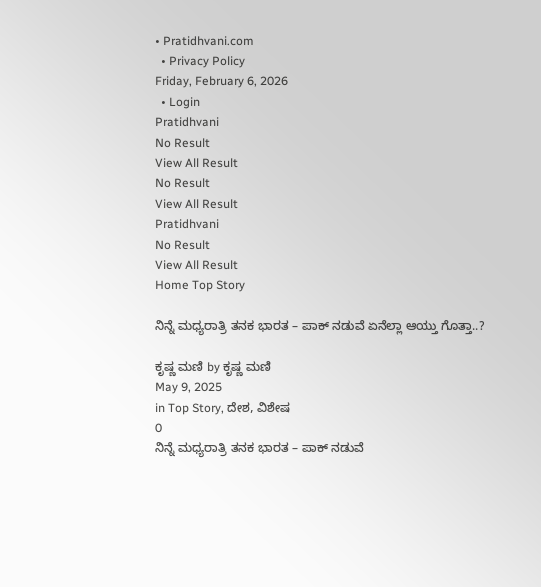• Pratidhvani.com
  • Privacy Policy
Friday, February 6, 2026
  • Login
Pratidhvani
No Result
View All Result
No Result
View All Result
Pratidhvani
No Result
View All Result
Home Top Story

ನಿನ್ನೆ ಮಧ್ಯರಾತ್ರಿ ತನಕ ಭಾರತ – ಪಾಕ್ ನಡುವೆ ಏನೆಲ್ಲಾ ಆಯ್ತು ಗೊತ್ತಾ..?

ಕೃಷ್ಣ ಮಣಿ by ಕೃಷ್ಣ ಮಣಿ
May 9, 2025
in Top Story, ದೇಶ, ವಿಶೇಷ
0
ನಿನ್ನೆ ಮಧ್ಯರಾತ್ರಿ ತನಕ ಭಾರತ – ಪಾಕ್ ನಡುವೆ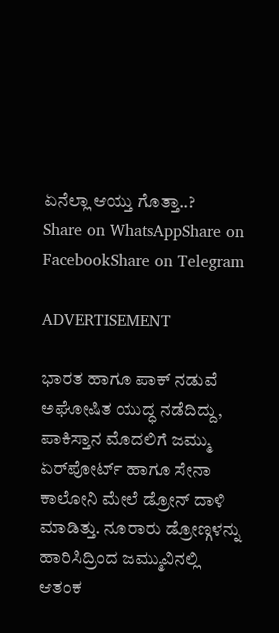ಏನೆಲ್ಲಾ ಆಯ್ತು ಗೊತ್ತಾ..?
Share on WhatsAppShare on FacebookShare on Telegram

ADVERTISEMENT

ಭಾರತ ಹಾಗೂ ಪಾಕ್ ನಡುವೆ ಅಘೋಷಿತ ಯುದ್ಧ ನಡೆದಿದ್ದು, ಪಾಕಿಸ್ತಾನ ಮೊದಲಿಗೆ ಜಮ್ಮು ಏರ್‌ಪೋರ್ಟ್‌ ಹಾಗೂ ಸೇನಾ ಕಾಲೋನಿ ಮೇಲೆ ಡ್ರೋನ್ ದಾಳಿ ಮಾಡಿತ್ತು. ನೂರಾರು ಡ್ರೋಣ್ಗಳನ್ನು ಹಾರಿಸಿದ್ರಿಂದ ಜಮ್ಮುವಿನಲ್ಲಿ ಆತಂಕ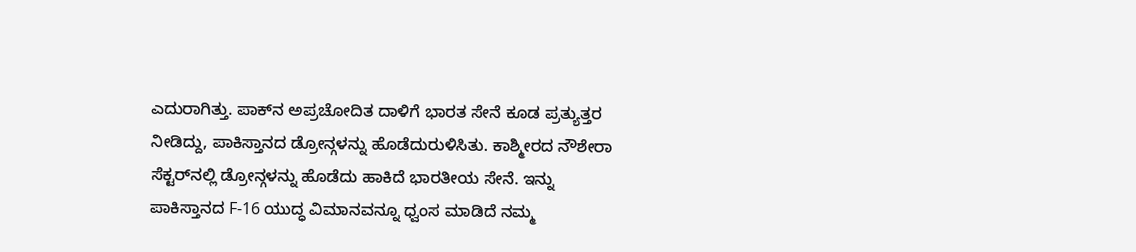ಎದುರಾಗಿತ್ತು. ಪಾಕ್‌ನ ಅಪ್ರಚೋದಿತ ದಾಳಿಗೆ ಭಾರತ ಸೇನೆ ಕೂಡ ಪ್ರತ್ಯುತ್ತರ ನೀಡಿದ್ದು, ಪಾಕಿಸ್ತಾನದ ಡ್ರೋನ್ಗಳನ್ನು ಹೊಡೆದುರುಳಿಸಿತು. ಕಾಶ್ಮೀರದ ನೌಶೇರಾ ಸೆಕ್ಟರ್‌ನಲ್ಲಿ ಡ್ರೋನ್ಗಳನ್ನು ಹೊಡೆದು ಹಾಕಿದೆ ಭಾರತೀಯ ಸೇನೆ. ಇನ್ನು ಪಾಕಿಸ್ತಾನದ F-16 ಯುದ್ಧ ವಿಮಾನವನ್ನೂ ಧ್ವಂಸ ಮಾಡಿದೆ ನಮ್ಮ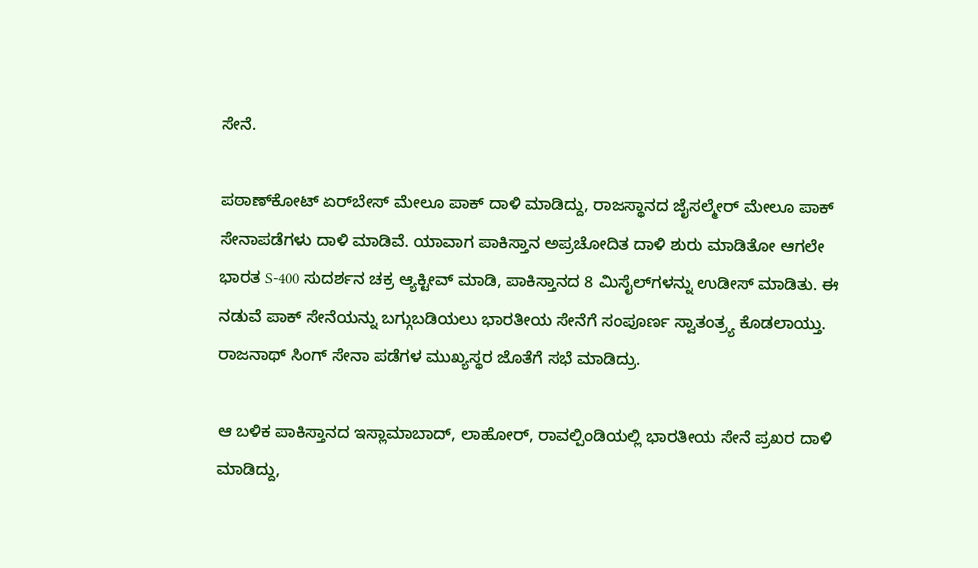ಸೇನೆ.

ಪಠಾಣ್‌ಕೋಟ್ ಏರ್‌ಬೇಸ್‌ ಮೇಲೂ ಪಾಕ್‌ ದಾಳಿ ಮಾಡಿದ್ದು, ರಾಜಸ್ಥಾನದ ಜೈಸಲ್ಮೇರ್‌ ಮೇಲೂ ಪಾಕ್‌ ಸೇನಾಪಡೆಗಳು ದಾಳಿ ಮಾಡಿವೆ. ಯಾವಾಗ ಪಾಕಿಸ್ತಾನ ಅಪ್ರಚೋದಿತ ದಾಳಿ ಶುರು ಮಾಡಿತೋ ಆಗಲೇ ಭಾರತ S-400 ಸುದರ್ಶನ ಚಕ್ರ ಆ್ಯಕ್ಟೀವ್‌ ಮಾಡಿ, ಪಾಕಿಸ್ತಾನದ 8 ಮಿಸೈಲ್‌ಗಳನ್ನು ಉಡೀಸ್‌ ಮಾಡಿತು. ಈ ನಡುವೆ ಪಾಕ್‌ ಸೇನೆಯನ್ನು ಬಗ್ಗುಬಡಿಯಲು ಭಾರತೀಯ ಸೇನೆಗೆ ಸಂಪೂರ್ಣ ಸ್ವಾತಂತ್ರ್ಯ ಕೊಡಲಾಯ್ತು. ರಾಜನಾಥ್ ಸಿಂಗ್ ಸೇನಾ ಪಡೆಗಳ ಮುಖ್ಯಸ್ಥರ ಜೊತೆಗೆ ಸಭೆ ಮಾಡಿದ್ರು.

ಆ ಬಳಿಕ ಪಾಕಿಸ್ತಾನದ ಇಸ್ಲಾಮಾಬಾದ್‌, ಲಾಹೋರ್‌, ರಾವಲ್ಪಿಂಡಿಯಲ್ಲಿ ಭಾರತೀಯ ಸೇನೆ ಪ್ರಖರ ದಾಳಿ ಮಾಡಿದ್ದು,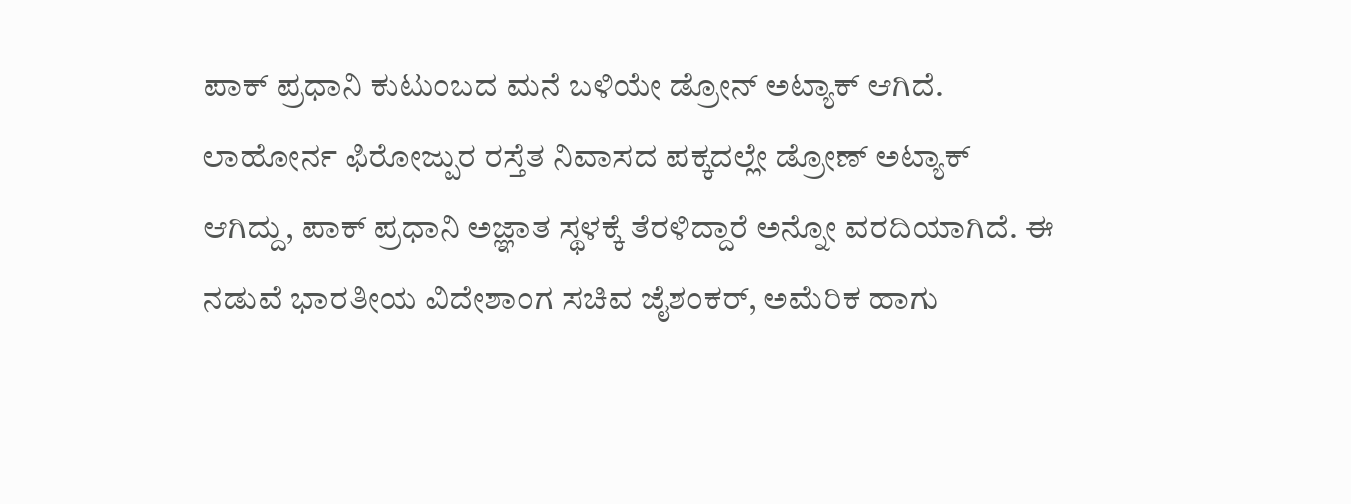ಪಾಕ್‌ ಪ್ರಧಾನಿ ಕುಟುಂಬದ ಮನೆ ಬಳಿಯೇ ಡ್ರೋನ್ ಅಟ್ಯಾಕ್ ಆಗಿದೆ. ಲಾಹೋರ್ನ ಫಿರೋಜ್ಪುರ ರಸ್ತೆತ ನಿವಾಸದ ಪಕ್ಕದಲ್ಲೇ ಡ್ರೋಣ್ ಅಟ್ಯಾಕ್ ಆಗಿದ್ದು, ಪಾಕ್ ಪ್ರಧಾನಿ ಅಜ್ಞಾತ ಸ್ಥಳಕ್ಕೆ ತೆರಳಿದ್ದಾರೆ ಅನ್ನೋ ವರದಿಯಾಗಿದೆ. ಈ ನಡುವೆ ಭಾರತೀಯ ವಿದೇಶಾಂಗ ಸಚಿವ ಜೈಶಂಕರ್, ಅಮೆರಿಕ ಹಾಗು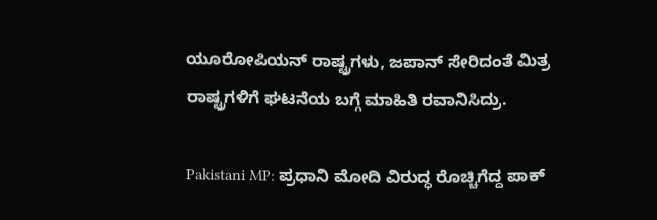ಯೂರೋಪಿಯನ್‌‌ ರಾಷ್ಟ್ರಗಳು, ಜಪಾನ್ ಸೇರಿದಂತೆ ಮಿತ್ರ ರಾಷ್ಟ್ರಗಳಿಗೆ ಘಟನೆಯ ಬಗ್ಗೆ ಮಾಹಿತಿ ರವಾನಿಸಿದ್ರು.

Pakistani MP: ಪ್ರಧಾನಿ ಮೋದಿ ವಿರುದ್ಧ ರೊಚ್ಚಿಗೆದ್ದ ಪಾಕ್‌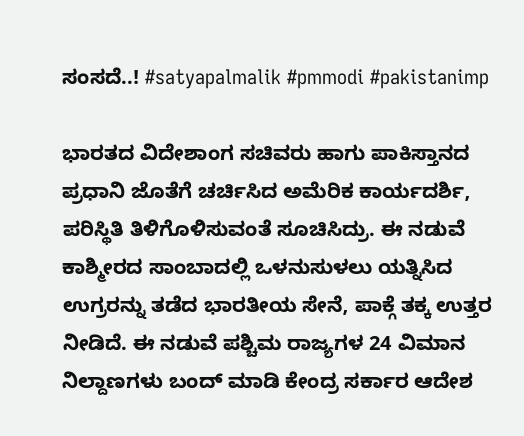ಸಂಸದೆ..! #satyapalmalik #pmmodi #pakistanimp

ಭಾರತದ ವಿದೇಶಾಂಗ ಸಚಿವರು ಹಾಗು ಪಾಕಿಸ್ತಾನದ ಪ್ರಧಾನಿ ಜೊತೆಗೆ ಚರ್ಚಿಸಿದ ಅಮೆರಿಕ ಕಾರ್ಯದರ್ಶಿ, ಪರಿಸ್ಥಿತಿ ತಿಳಿಗೊಳಿಸುವಂತೆ ಸೂಚಿಸಿದ್ರು. ಈ ನಡುವೆ ಕಾಶ್ಮೀರದ ಸಾಂಬಾದಲ್ಲಿ ಒಳನುಸುಳಲು ಯತ್ನಿಸಿದ ಉಗ್ರರನ್ನು ತಡೆದ ಭಾರತೀಯ ಸೇನೆ, ಪಾಕ್ಗೆ ತಕ್ಕ ಉತ್ತರ ನೀಡಿದೆ. ಈ ನಡುವೆ ಪಶ್ಚಿಮ ರಾಜ್ಯಗಳ 24 ವಿಮಾನ ನಿಲ್ದಾಣಗಳು ಬಂದ್‌ ಮಾಡಿ ಕೇಂದ್ರ ಸರ್ಕಾರ ಆದೇಶ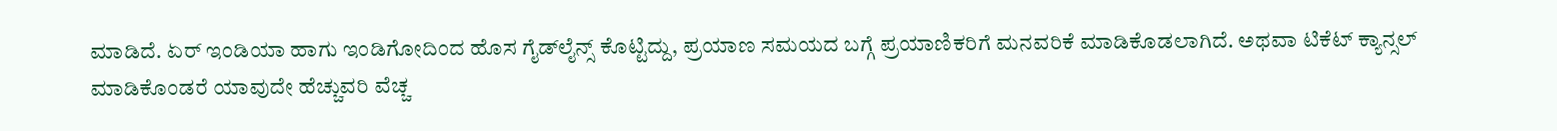ಮಾಡಿದೆ. ಏರ್‌ ಇಂಡಿಯಾ ಹಾಗು ಇಂಡಿಗೋದಿಂದ ಹೊಸ ಗೈಡ್‌ಲೈನ್ಸ್‌ ಕೊಟ್ಟಿದ್ದು, ಪ್ರಯಾಣ ಸಮಯದ ಬಗ್ಗೆ ಪ್ರಯಾಣಿಕರಿಗೆ ಮನವರಿಕೆ ಮಾಡಿಕೊಡಲಾಗಿದೆ. ಅಥವಾ ಟಿಕೆಟ್ ಕ್ಯಾನ್ಸಲ್ ಮಾಡಿಕೊಂಡರೆ ಯಾವುದೇ ಹೆಚ್ಚುವರಿ ವೆಚ್ಚ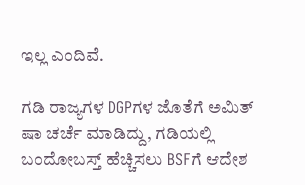ಇಲ್ಲ ಎಂದಿವೆ.

ಗಡಿ ರಾಜ್ಯಗಳ DGPಗಳ ಜೊತೆಗೆ ಅಮಿತ್‌ ಷಾ ಚರ್ಚೆ ಮಾಡಿದ್ದು, ಗಡಿಯಲ್ಲಿ ಬಂದೋಬಸ್ತ್‌ ಹೆಚ್ಚಿಸಲು BSFಗೆ ಆದೇಶ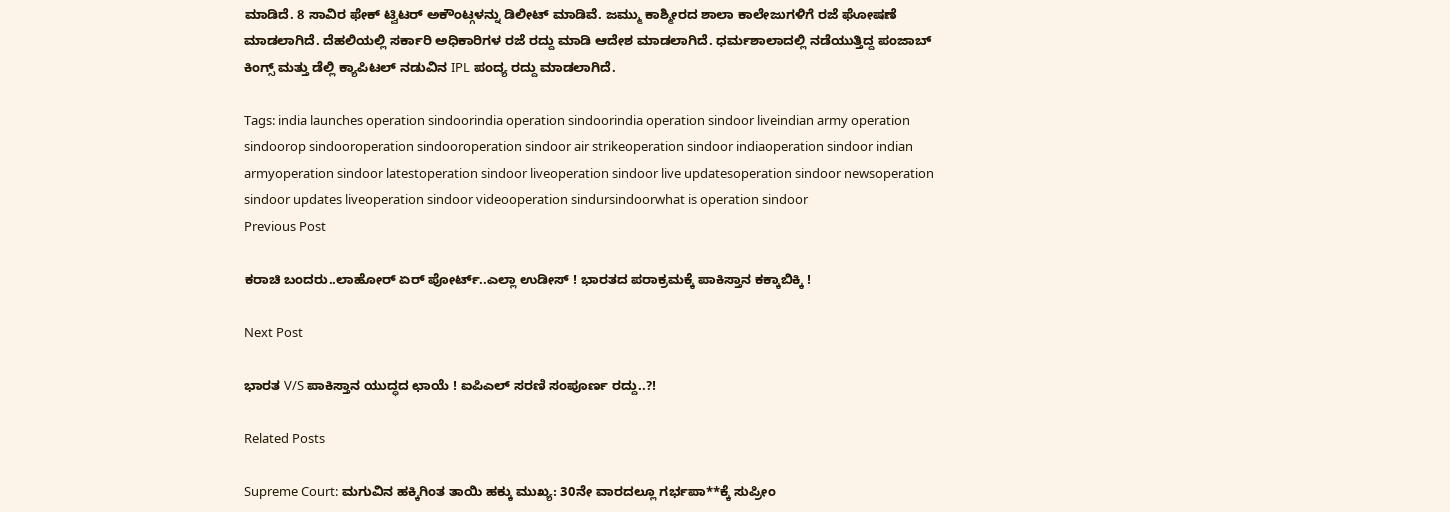ಮಾಡಿದೆ. 8 ಸಾವಿರ ಫೇಕ್‌ ಟ್ವಿಟರ್‌‌ ಅಕೌಂಟ್ಗಳನ್ನು ಡಿಲೀಟ್‌ ಮಾಡಿವೆ. ಜಮ್ಮು ಕಾಶ್ಮೀರದ ಶಾಲಾ ಕಾಲೇಜುಗಳಿಗೆ ರಜೆ ಘೋಷಣೆ ಮಾಡಲಾಗಿದೆ. ದೆಹಲಿಯಲ್ಲಿ ಸರ್ಕಾರಿ ಅಧಿಕಾರಿಗಳ ರಜೆ ರದ್ದು ಮಾಡಿ ಆದೇಶ ಮಾಡಲಾಗಿದೆ. ಧರ್ಮಶಾಲಾದಲ್ಲಿ ನಡೆಯುತ್ತಿದ್ದ ಪಂಜಾಬ್‌ ಕಿಂಗ್ಸ್‌ ಮತ್ತು ಡೆಲ್ಲಿ ಕ್ಯಾಪಿಟಲ್‌ ನಡುವಿನ IPL ಪಂದ್ಯ ರದ್ದು ಮಾಡಲಾಗಿದೆ.

Tags: india launches operation sindoorindia operation sindoorindia operation sindoor liveindian army operation sindoorop sindooroperation sindooroperation sindoor air strikeoperation sindoor indiaoperation sindoor indian armyoperation sindoor latestoperation sindoor liveoperation sindoor live updatesoperation sindoor newsoperation sindoor updates liveoperation sindoor videooperation sindursindoorwhat is operation sindoor
Previous Post

ಕರಾಚಿ ಬಂದರು..ಲಾಹೋರ್ ಏರ್ ಪೋರ್ಟ್..ಎಲ್ಲಾ ಉಡೀಸ್ ! ಭಾರತದ ಪರಾಕ್ರಮಕ್ಕೆ ಪಾಕಿಸ್ತಾನ ಕಕ್ಕಾಬಿಕ್ಕಿ !

Next Post

ಭಾರತ V/S ಪಾಕಿಸ್ತಾನ ಯುದ್ಧದ ಛಾಯೆ ! ಐಪಿಎಲ್ ಸರಣಿ ಸಂಪೂರ್ಣ ರದ್ದು..?!

Related Posts

Supreme Court: ಮಗುವಿನ ಹಕ್ಕಿಗಿಂತ ತಾಯಿ ಹಕ್ಕು ಮುಖ್ಯ: 30ನೇ ವಾರದಲ್ಲೂ ಗರ್ಭಪಾ**ಕ್ಕೆ ಸುಪ್ರೀಂ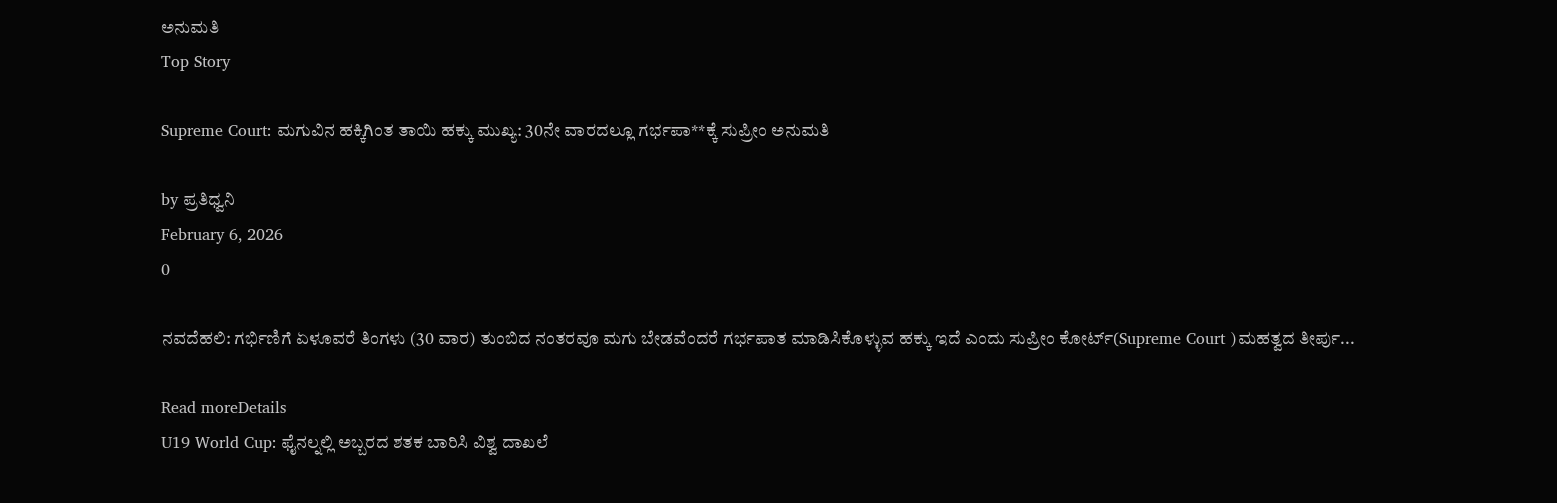ಅನುಮತಿ
Top Story

Supreme Court: ಮಗುವಿನ ಹಕ್ಕಿಗಿಂತ ತಾಯಿ ಹಕ್ಕು ಮುಖ್ಯ: 30ನೇ ವಾರದಲ್ಲೂ ಗರ್ಭಪಾ**ಕ್ಕೆ ಸುಪ್ರೀಂ ಅನುಮತಿ

by ಪ್ರತಿಧ್ವನಿ
February 6, 2026
0

ನವದೆಹಲಿ: ಗರ್ಭಿಣಿಗೆ ಏಳೂವರೆ ತಿಂಗಳು (30 ವಾರ) ತುಂಬಿದ ನಂತರವೂ ಮಗು ಬೇಡವೆಂದರೆ ಗರ್ಭಪಾತ ಮಾಡಿಸಿಕೊಳ್ಳುವ ಹಕ್ಕು ಇದೆ ಎಂದು ಸುಪ್ರೀಂ ಕೋರ್ಟ್(Supreme Court )ಮಹತ್ವದ ತೀರ್ಪು...

Read moreDetails
U19 World Cup: ಫೈನಲ್ನಲ್ಲಿ ಅಬ್ಬರದ ಶತಕ ಬಾರಿಸಿ ವಿಶ್ವ ದಾಖಲೆ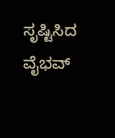ಸೃಷ್ಟಿಸಿದ ವೈಭವ್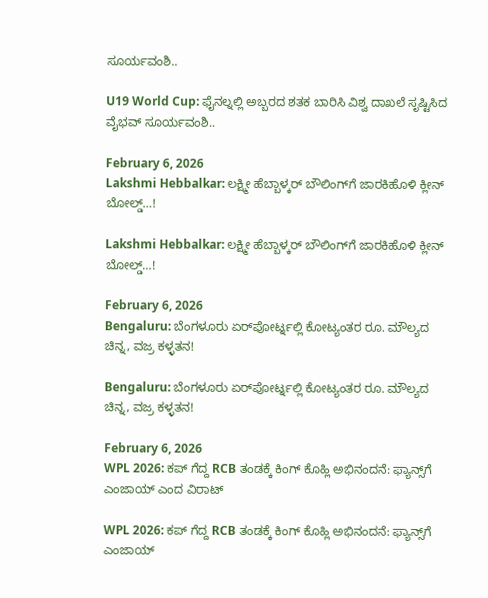ಸೂರ್ಯವಂಶಿ..

U19 World Cup: ಫೈನಲ್ನಲ್ಲಿ ಅಬ್ಬರದ ಶತಕ ಬಾರಿಸಿ ವಿಶ್ವ ದಾಖಲೆ ಸೃಷ್ಟಿಸಿದ ವೈಭವ್ ಸೂರ್ಯವಂಶಿ..

February 6, 2026
Lakshmi Hebbalkar: ಲಕ್ಷ್ಮೀ ಹೆಬ್ಬಾಳ್ಕರ್ ಬೌಲಿಂಗ್‌ಗೆ ಜಾರಕಿಹೊಳಿ ಕ್ಲೀನ್‌ ಬೋಲ್ಡ್‌…!

Lakshmi Hebbalkar: ಲಕ್ಷ್ಮೀ ಹೆಬ್ಬಾಳ್ಕರ್ ಬೌಲಿಂಗ್‌ಗೆ ಜಾರಕಿಹೊಳಿ ಕ್ಲೀನ್‌ ಬೋಲ್ಡ್‌…!

February 6, 2026
Bengaluru: ಬೆಂಗಳೂರು ಏರ್‌ಪೋರ್ಟ್ನಲ್ಲಿ ಕೋಟ್ಯಂತರ ರೂ. ಮೌಲ್ಯದ ಚಿನ್ನ, ವಜ್ರ ಕಳ್ಳತನ!

Bengaluru: ಬೆಂಗಳೂರು ಏರ್‌ಪೋರ್ಟ್ನಲ್ಲಿ ಕೋಟ್ಯಂತರ ರೂ. ಮೌಲ್ಯದ ಚಿನ್ನ, ವಜ್ರ ಕಳ್ಳತನ!

February 6, 2026
WPL 2026: ಕಪ್‌ ಗೆದ್ದ RCB ತಂಡಕ್ಕೆ ಕಿಂಗ್‌ ಕೊಹ್ಲಿ ಅಭಿನಂದನೆ: ಫ್ಯಾನ್ಸ್‌ಗೆ ಎಂಜಾಯ್‌ ಎಂದ ವಿರಾಟ್‌

WPL 2026: ಕಪ್‌ ಗೆದ್ದ RCB ತಂಡಕ್ಕೆ ಕಿಂಗ್‌ ಕೊಹ್ಲಿ ಅಭಿನಂದನೆ: ಫ್ಯಾನ್ಸ್‌ಗೆ ಎಂಜಾಯ್‌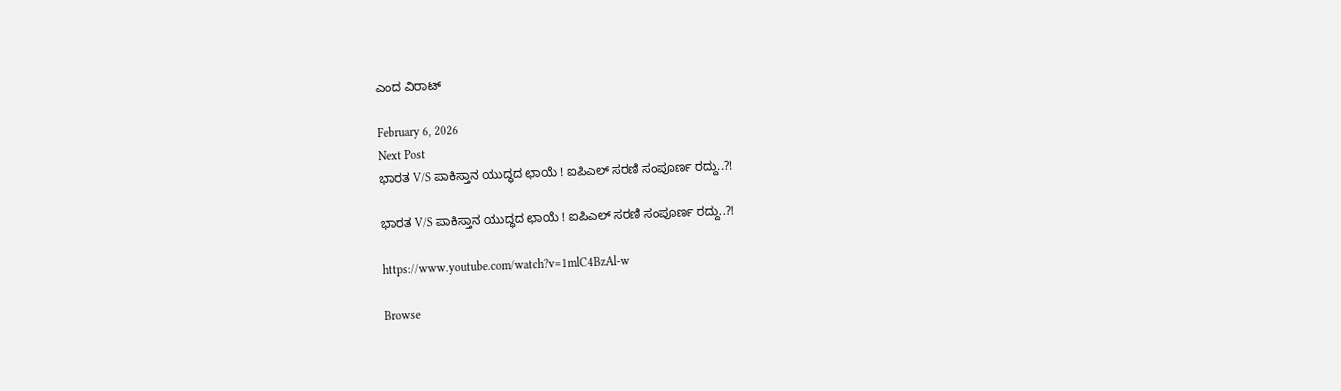ಎಂದ ವಿರಾಟ್‌

February 6, 2026
Next Post
ಭಾರತ V/S ಪಾಕಿಸ್ತಾನ ಯುದ್ಧದ ಛಾಯೆ ! ಐಪಿಎಲ್ ಸರಣಿ ಸಂಪೂರ್ಣ ರದ್ದು..?!

ಭಾರತ V/S ಪಾಕಿಸ್ತಾನ ಯುದ್ಧದ ಛಾಯೆ ! ಐಪಿಎಲ್ ಸರಣಿ ಸಂಪೂರ್ಣ ರದ್ದು..?!

https://www.youtube.com/watch?v=1mlC4BzAl-w

Browse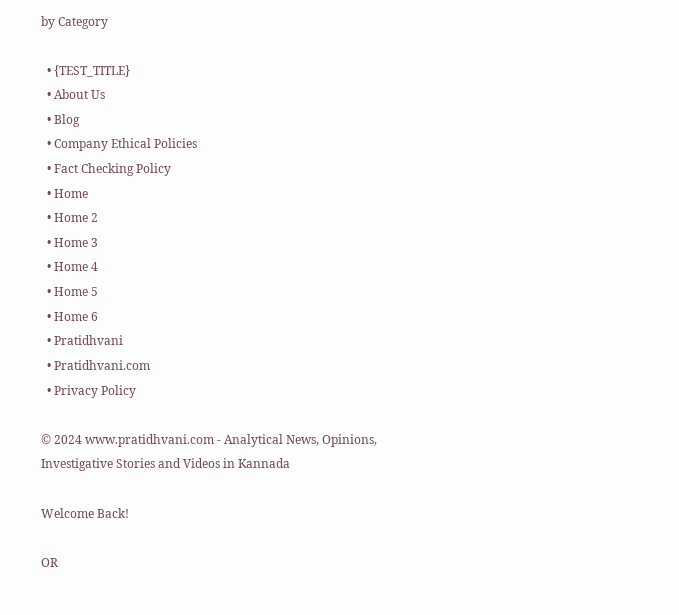by Category

  • {TEST_TITLE}
  • About Us
  • Blog
  • Company Ethical Policies
  • Fact Checking Policy
  • Home
  • Home 2
  • Home 3
  • Home 4
  • Home 5
  • Home 6
  • Pratidhvani
  • Pratidhvani.com
  • Privacy Policy

© 2024 www.pratidhvani.com - Analytical News, Opinions, Investigative Stories and Videos in Kannada

Welcome Back!

OR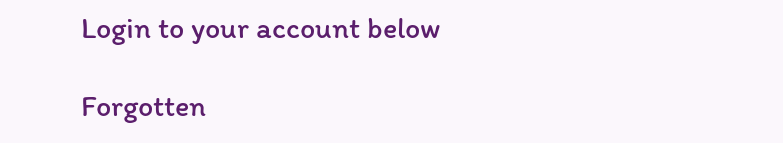Login to your account below

Forgotten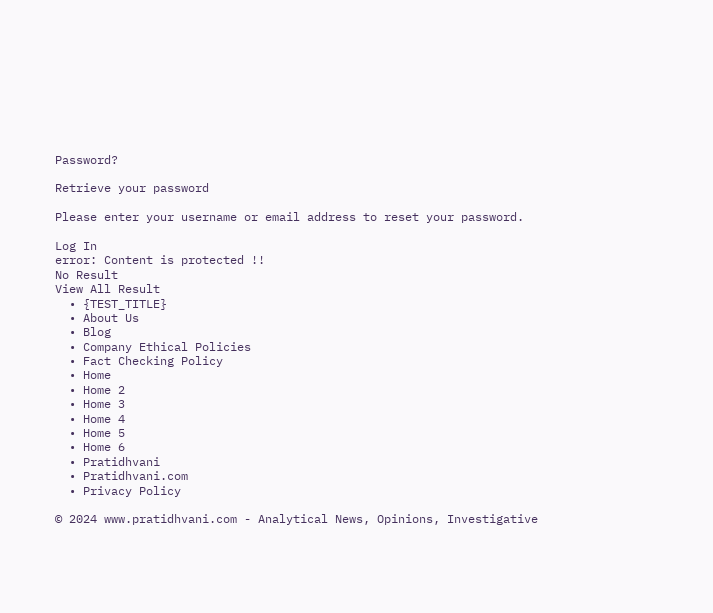Password?

Retrieve your password

Please enter your username or email address to reset your password.

Log In
error: Content is protected !!
No Result
View All Result
  • {TEST_TITLE}
  • About Us
  • Blog
  • Company Ethical Policies
  • Fact Checking Policy
  • Home
  • Home 2
  • Home 3
  • Home 4
  • Home 5
  • Home 6
  • Pratidhvani
  • Pratidhvani.com
  • Privacy Policy

© 2024 www.pratidhvani.com - Analytical News, Opinions, Investigative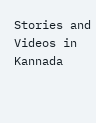Stories and Videos in Kannada